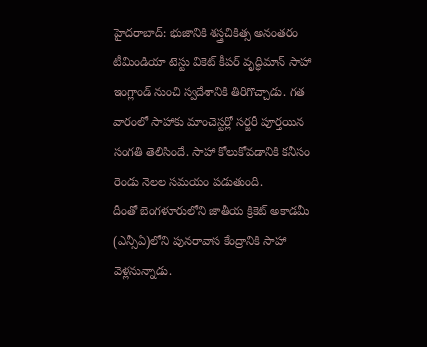హైదరాబాద్: భుజానికి శస్త్రచికిత్స అనంతరం టీమిండియా టెస్టు వికెట్ కీపర్ వృద్ధిమాన్ సాహా ఇంగ్లాండ్ నుంచి స్వదేశానికి తిరిగొచ్చాడు. గత వారంలో సాహాకు మాంచెస్టర్లో సర్జరీ పూర్తయిన సంగతి తెలిసిందే. సాహా కోలుకోవడానికి కనీసం రెండు నెలల సమయం పడుతుంది.
దీంతో బెంగళూరులోని జాతీయ క్రికెట్ అకాడమీ (ఎన్సీఏ)లోని పునరావాస కేంద్రానికి సాహా వెళ్లనున్నాడు.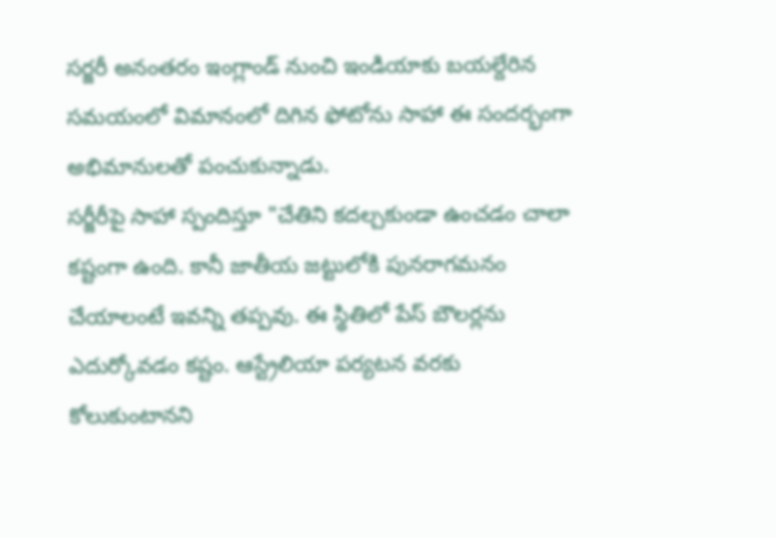సర్జరీ అనంతరం ఇంగ్లాండ్ నుంచి ఇండియాకు బయల్దేరిన సమయంలో విమానంలో దిగిన ఫోటోను సాహా ఈ సందర్భంగా అభిమానులతో పంచుకున్నాడు.
సర్జీరీపై సాహా స్పందిస్తూ "చేతిని కదల్చకుండా ఉంచడం చాలా కష్టంగా ఉంది. కానీ జాతీయ జట్టులోకి పునరాగమనం చేయాలంటే ఇవన్ని తప్పవు. ఈ స్థితిలో పేస్ బౌలర్లను ఎదుర్కోవడం కష్టం. ఆస్ట్రేలియా పర్యటన వరకు కోలుకుంటానని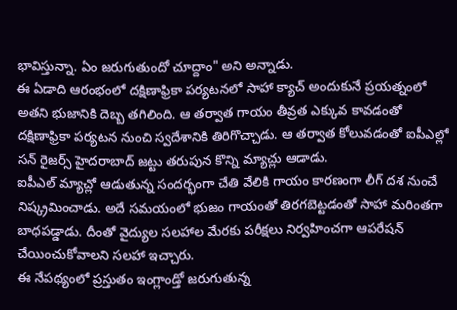భావిస్తున్నా. ఏం జరుగుతుందో చూద్దాం" అని అన్నాడు.
ఈ ఏడాది ఆరంభంలో దక్షిణాఫ్రికా పర్యటనలో సాహా క్యాచ్ అందుకునే ప్రయత్నంలో అతని భుజానికి దెబ్బ తగిలింది. ఆ తర్వాత గాయం తీవ్రత ఎక్కువ కావడంతో దక్షిణాఫ్రికా పర్యటన నుంచి స్వదేశానికి తిరిగొచ్చాడు. ఆ తర్వాత కోలువడంతో ఐపీఎల్లో సన్ రైజర్స్ హైదరాబాద్ జట్టు తరుపున కొన్ని మ్యాచ్లు ఆడాడు.
ఐపీఎల్ మ్యాచ్లో ఆడుతున్న సందర్భంగా చేతి వేలికి గాయం కారణంగా లీగ్ దశ నుంచే నిష్క్రమించాడు. అదే సమయంలో భుజం గాయంతో తిరగబెట్టడంతో సాహా మరింతగా బాధపడ్డాడు. దీంతో వైద్యుల సలహాల మేరకు పరీక్షలు నిర్వహించగా ఆపరేషన్ చేయించుకోవాలని సలహా ఇచ్చారు.
ఈ నేపథ్యంలో ప్రస్తుతం ఇంగ్లాండ్తో జరుగుతున్న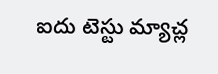ఐదు టెస్టు మ్యాచ్ల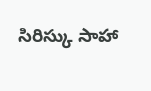సిరిస్కు సాహా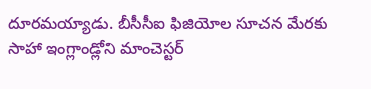దూరమయ్యాడు. బీసీసీఐ ఫిజియోల సూచన మేరకు సాహా ఇంగ్లాండ్లోని మాంచెస్టర్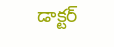డాక్టర్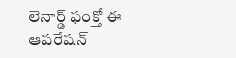లెనార్డ్ ఫంక్తో ఈ ఆపరేషన్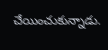చేయించుకున్నాడు.